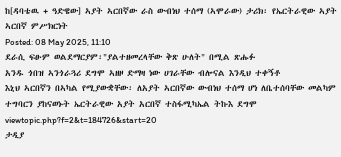ከ[ዳባቴዉ + ዓድዌው] ኣያት ኣርበኛው ራስ ውብነህ ተሰማ (ኣሞራው) ታሪክ፡ የኤርትራዊው ኣያት ኣርበኛ ምሥክርነት
Posted: 08 May 2025, 11:10
ደራሲ ፍፁም ወልደማርያም፡"ያልተዘመረላቸው ቅጽ ሁለት" በሚል ጽሑፉ
አንዱ ጎበዝ ኣንጎራጓሪ ደግሞ ኣዘዞ ድማዛ ነው ሀገራቸው ብሎናል እንዲህ ተቀኝቶ
እኒህ ኣርበኛን በኣካል የሚያውቋቸው፡ ለአያት ኣርበኛው ውብነህ ተሰማ ሆነ ለቤተሰባቸው መልካም ተግባርን ያከናወኑት ኤርትራዊው አያት አርበኛ ተስፋሚካኤል ትኩእ ደግሞ
viewtopic.php?f=2&t=184726&start=20
ታዲያ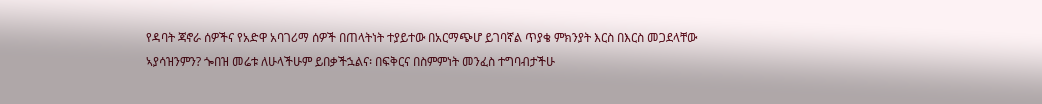የዳባት ጃኖራ ሰዎችና የአድዋ አባገሪማ ሰዎች በጠላትነት ተያይተው በአርማጭሆ ይገባኛል ጥያቄ ምክንያት እርስ በእርስ መጋደላቸው ኣያሳዝንምን? ጐበዝ መሬቱ ለሁላችሁም ይበቃችኋልና፡ በፍቅርና በስምምነት መንፈስ ተግባብታችሁ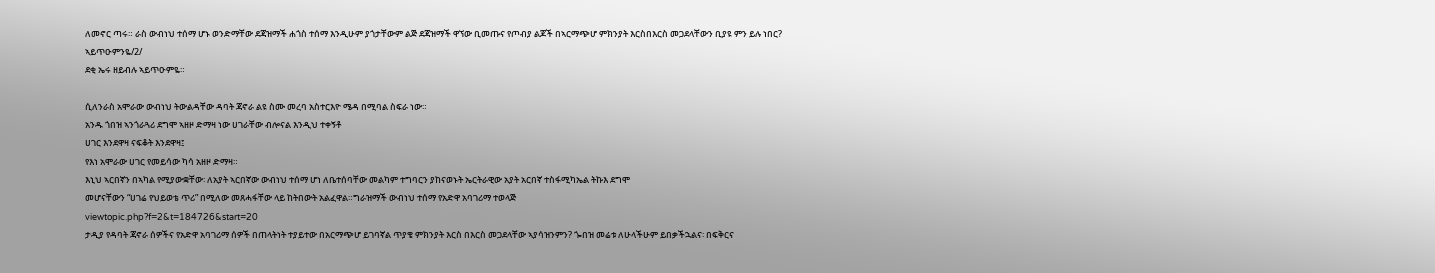ለመኖር ጣሩ። ራስ ውብነህ ተሰማ ሆኑ ወንድማቸው ደጃዝማች ሐጎስ ተሰማ እንዲሁም ያጎታቸውም ልጅ ደጃዝማች ዋኘው ቢመጡና የጦብያ ልጆች በኣርማጭሆ ምክንያት እርስበእርስ መጋደላቸውን ቢያዩ ምን ይሉ ነበር?
ኣይጥዑምንዬ/2/
ደቂ ኤሩ ዘይብሉ ኣይጥዑምዬ።

ሲለንራስ አሞራው ውብነህ ትውልዳቸው ዳባት ጃኖራ ልዩ ስሙ መረባ አስተርእዮ ሜዳ በሚባል ስፍራ ነው።
አንዱ ጎበዝ ኣንጎራጓሪ ደግሞ ኣዘዞ ድማዛ ነው ሀገራቸው ብሎናል እንዲህ ተቀኝቶ
ሀገር እንደዋዛ ናፍቆት እንደዋዛ፤
የእነ አሞራው ሀገር የመይሳው ካሳ አዘዞ ድማዛ።
እኒህ ኣርበኛን በኣካል የሚያውቋቸው፡ ለአያት ኣርበኛው ውብነህ ተሰማ ሆነ ለቤተሰባቸው መልካም ተግባርን ያከናወኑት ኤርትራዊው አያት አርበኛ ተስፋሚካኤል ትኩእ ደግሞ
መሆናቸውን “ሀገሬ የህይወቴ ጥሪ” በሚለው መጸሓፋቸው ላይ ከትበውት አልፈዋል።ግራዝማች ውብነህ ተሰማ የአድዋ አባገሪማ ተወላጅ
viewtopic.php?f=2&t=184726&start=20
ታዲያ የዳባት ጃኖራ ሰዎችና የአድዋ አባገሪማ ሰዎች በጠላትነት ተያይተው በአርማጭሆ ይገባኛል ጥያቄ ምክንያት እርስ በእርስ መጋደላቸው ኣያሳዝንምን? ጐበዝ መሬቱ ለሁላችሁም ይበቃችኋልና፡ በፍቅርና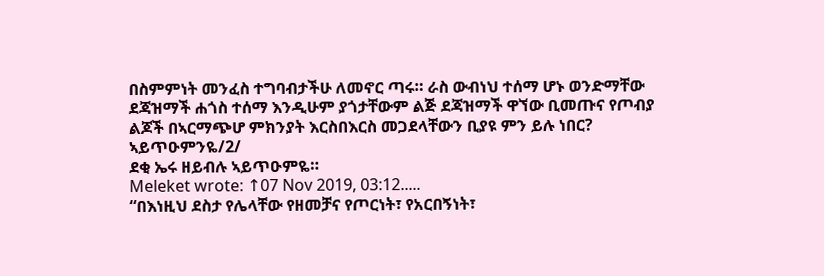በስምምነት መንፈስ ተግባብታችሁ ለመኖር ጣሩ። ራስ ውብነህ ተሰማ ሆኑ ወንድማቸው ደጃዝማች ሐጎስ ተሰማ እንዲሁም ያጎታቸውም ልጅ ደጃዝማች ዋኘው ቢመጡና የጦብያ ልጆች በኣርማጭሆ ምክንያት እርስበእርስ መጋደላቸውን ቢያዩ ምን ይሉ ነበር?
ኣይጥዑምንዬ/2/
ደቂ ኤሩ ዘይብሉ ኣይጥዑምዬ።
Meleket wrote: ↑07 Nov 2019, 03:12.....
“በእነዚህ ደስታ የሌላቸው የዘመቻና የጦርነት፣ የአርበኝነት፣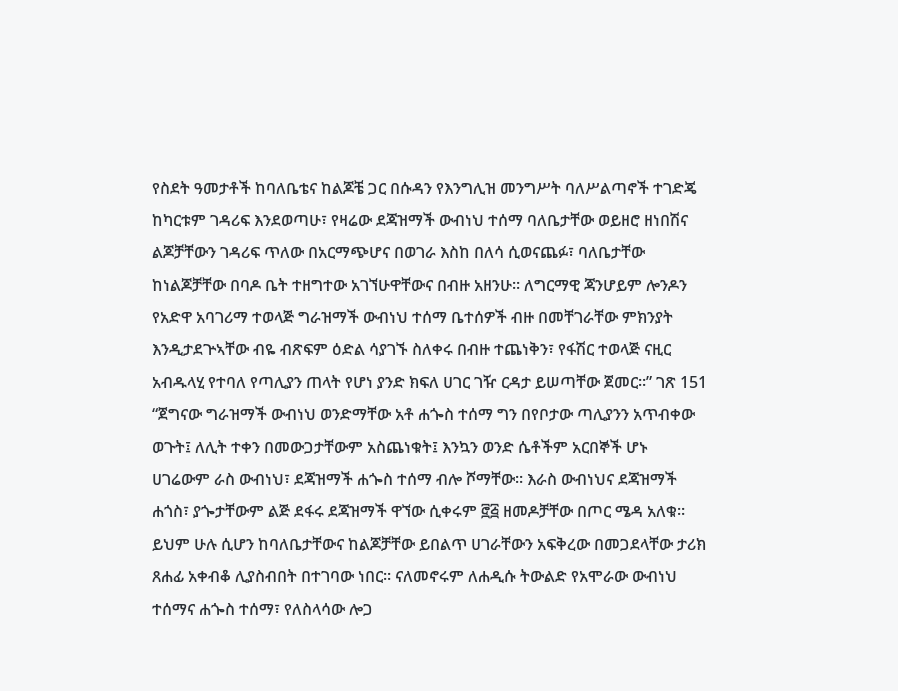የስደት ዓመታቶች ከባለቤቴና ከልጆቼ ጋር በሱዳን የእንግሊዝ መንግሥት ባለሥልጣኖች ተገድጄ ከካርቱም ገዳሪፍ እንደወጣሁ፣ የዛሬው ደጃዝማች ውብነህ ተሰማ ባለቤታቸው ወይዘሮ ዘነበሽና ልጆቻቸውን ገዳሪፍ ጥለው በአርማጭሆና በወገራ እስከ በለሳ ሲወናጨፉ፣ ባለቤታቸው ከነልጆቻቸው በባዶ ቤት ተዘግተው አገኘሁዋቸውና በብዙ አዘንሁ። ለግርማዊ ጃንሆይም ሎንዶን የአድዋ አባገሪማ ተወላጅ ግራዝማች ውብነህ ተሰማ ቤተሰዎች ብዙ በመቸገራቸው ምክንያት እንዲታደጕኣቸው ብዬ ብጽፍም ዕድል ሳያገኙ ስለቀሩ በብዙ ተጨነቅን፣ የፋሽር ተወላጅ ናዚር አብዱላሂ የተባለ የጣሊያን ጠላት የሆነ ያንድ ክፍለ ሀገር ገዥ ርዳታ ይሠጣቸው ጀመር።” ገጽ 151
“ጀግናው ግራዝማች ውብነህ ወንድማቸው አቶ ሐጐስ ተሰማ ግን በየቦታው ጣሊያንን አጥብቀው ወጉት፤ ለሊት ተቀን በመውጋታቸውም አስጨነቁት፤ እንኳን ወንድ ሴቶችም አርበኞች ሆኑ ሀገሬውም ራስ ውብነህ፣ ደጃዝማች ሐጐስ ተሰማ ብሎ ሾማቸው። እራስ ውብነህና ደጃዝማች ሐጎስ፣ ያጐታቸውም ልጅ ደፋሩ ደጃዝማች ዋኘው ሲቀሩም ፸፭ ዘመዶቻቸው በጦር ሜዳ አለቁ። ይህም ሁሉ ሲሆን ከባለቤታቸውና ከልጆቻቸው ይበልጥ ሀገራቸውን አፍቅረው በመጋደላቸው ታሪክ ጸሐፊ አቀብቆ ሊያስብበት በተገባው ነበር። ናለመኖሩም ለሐዲሱ ትውልድ የአሞራው ውብነህ ተሰማና ሐጐስ ተሰማ፣ የለስላሳው ሎጋ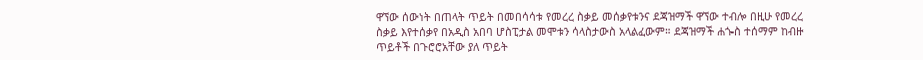ዋኘው ሰውነት በጠላት ጥይት በመበሳሳቱ የመረረ ስቃይ መሰቃየቱንና ደጃዝማች ዋኘው ተብሎ በዚሁ የመረረ ስቃይ እየተሰቃየ በአዲስ አበባ ሆስፒታል መሞቱን ሳላስታውስ አላልፈውም። ደጃዝማች ሐጐስ ተሰማም ከብዙ ጥይቶች በጉሮሮአቸው ያለ ጥይት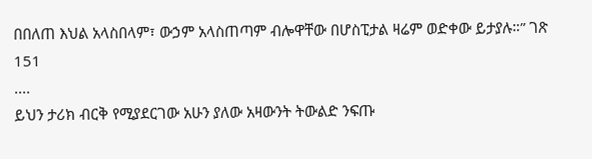በበለጠ እህል አላስበላም፣ ውኃም አላስጠጣም ብሎዋቸው በሆስፒታል ዛሬም ወድቀው ይታያሉ።” ገጽ 151
....
ይህን ታሪክ ብርቅ የሚያደርገው አሁን ያለው አዛውንት ትውልድ ንፍጡ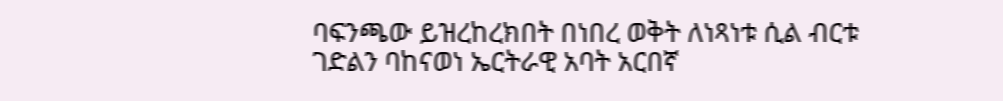ባፍንጫው ይዝረከረክበት በነበረ ወቅት ለነጻነቱ ሲል ብርቱ ገድልን ባከናወነ ኤርትራዊ አባት አርበኛ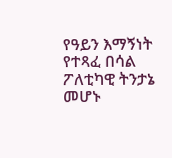የዓይን እማኝነት የተጻፈ በሳል ፖለቲካዊ ትንታኔ መሆኑ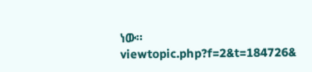ነው። viewtopic.php?f=2&t=184726&